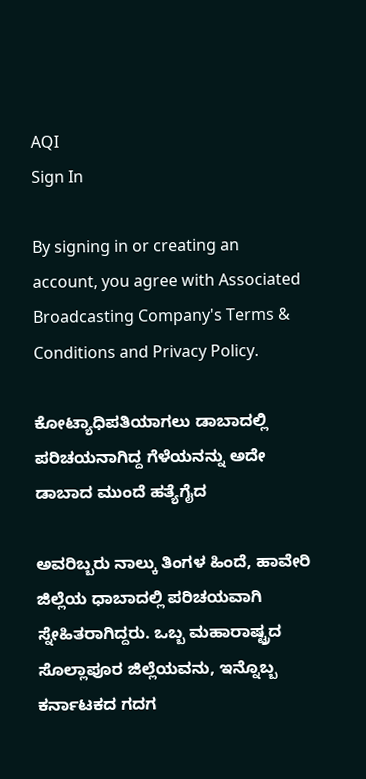AQI
Sign In

By signing in or creating an account, you agree with Associated Broadcasting Company's Terms & Conditions and Privacy Policy.

ಕೋಟ್ಯಾಧಿಪತಿಯಾಗಲು ಡಾಬಾದಲ್ಲಿ ಪರಿಚಯನಾಗಿದ್ದ ಗೆಳೆಯನನ್ನು ಅದೇ ಡಾಬಾದ ಮುಂದೆ ಹತ್ಯೆಗೈದ

ಅವರಿಬ್ಬರು ನಾಲ್ಕು ತಿಂಗಳ ಹಿಂದೆ, ಹಾವೇರಿ ಜಿಲ್ಲೆಯ ಧಾಬಾದಲ್ಲಿ ಪರಿಚಯವಾಗಿ ಸ್ನೇಹಿತರಾಗಿದ್ದರು. ಒಬ್ಬ ಮಹಾರಾಷ್ಟ್ರದ ಸೊಲ್ಲಾಪೂರ ಜಿಲ್ಲೆಯವನು, ಇನ್ನೊಬ್ಬ ಕರ್ನಾಟಕದ ಗದಗ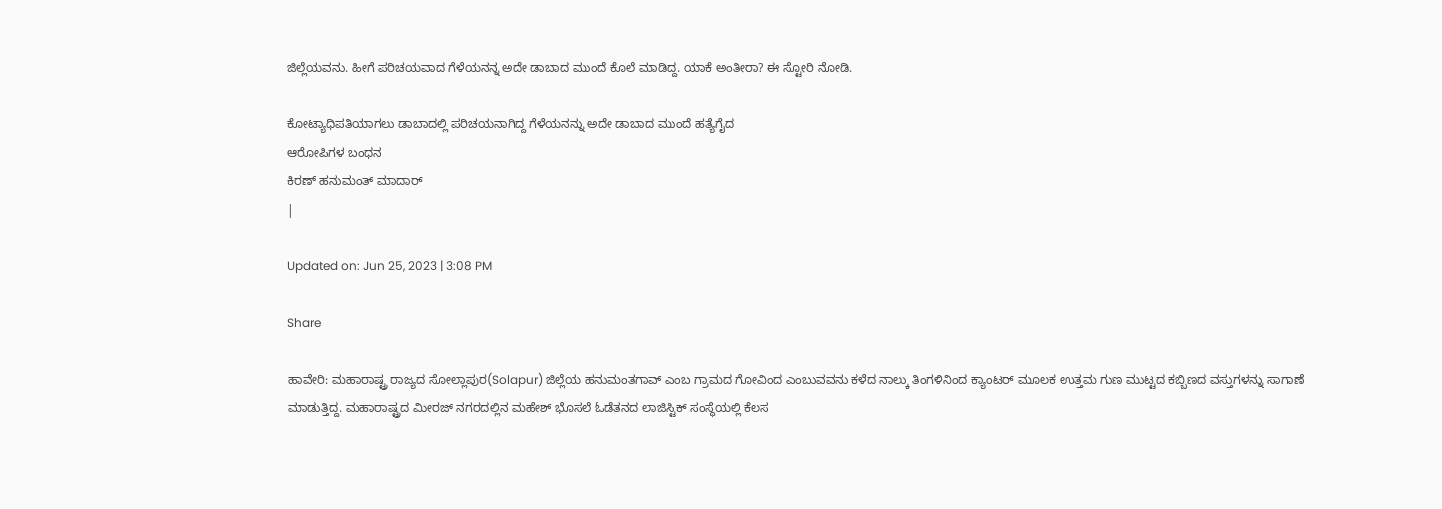ಜಿಲ್ಲೆಯವನು. ಹೀಗೆ ಪರಿಚಯವಾದ ಗೆಳೆಯನನ್ನ ಅದೇ ಡಾಬಾದ ಮುಂದೆ ಕೊಲೆ ಮಾಡಿದ್ದ. ಯಾಕೆ ಅಂತೀರಾ? ಈ ಸ್ಟೋರಿ ನೋಡಿ.

ಕೋಟ್ಯಾಧಿಪತಿಯಾಗಲು ಡಾಬಾದಲ್ಲಿ ಪರಿಚಯನಾಗಿದ್ದ ಗೆಳೆಯನನ್ನು ಅದೇ ಡಾಬಾದ ಮುಂದೆ ಹತ್ಯೆಗೈದ
ಆರೋಪಿಗಳ ಬಂಧನ
ಕಿರಣ್ ಹನುಮಂತ್ ಮಾದಾರ್
|

Updated on: Jun 25, 2023 | 3:08 PM

Share

ಹಾವೇರಿ: ಮಹಾರಾಷ್ಟ್ರ ರಾಜ್ಯದ ಸೋಲ್ಲಾಪುರ(Solapur) ಜಿಲ್ಲೆಯ ಹನುಮಂತಗಾವ್ ಎಂಬ ಗ್ರಾಮದ ಗೋವಿಂದ ಎಂಬುವವನು ಕಳೆದ ನಾಲ್ಕು ತಿಂಗಳಿನಿಂದ ಕ್ಯಾಂಟರ್ ಮೂಲಕ ಉತ್ತಮ ಗುಣ ಮುಟ್ಟದ ಕಬ್ಬಿಣದ ವಸ್ತುಗಳನ್ನು ಸಾಗಾಣೆ ಮಾಡುತ್ತಿದ್ದ. ಮಹಾರಾಷ್ಟ್ರದ ಮೀರಜ್ ನಗರದಲ್ಲಿನ ಮಹೇಶ್ ಭೊಸಲೆ ಓಡೆತನದ ಲಾಜಿಸ್ಟಿಕ್ ಸಂಸ್ಥೆಯಲ್ಲಿ ಕೆಲಸ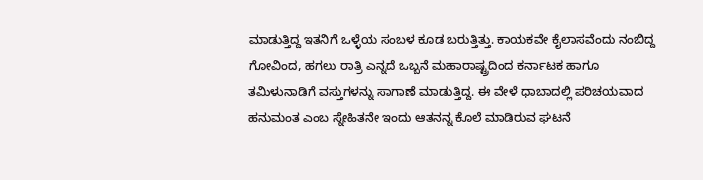ಮಾಡುತ್ತಿದ್ದ ಇತನಿಗೆ ಒಳ್ಳೆಯ ಸಂಬಳ ಕೂಡ ಬರುತ್ತಿತ್ತು. ಕಾಯಕವೇ ಕೈಲಾಸವೆಂದು ನಂಬಿದ್ದ ಗೋವಿಂದ, ಹಗಲು ರಾತ್ರಿ ಎನ್ನದೆ ಒಬ್ಬನೆ ಮಹಾರಾಷ್ಟ್ರದಿಂದ ಕರ್ನಾಟಕ ಹಾಗೂ ತಮಿಳುನಾಡಿಗೆ ವಸ್ತುಗಳನ್ನು ಸಾಗಾಣೆ ಮಾಡುತ್ತಿದ್ದ. ಈ ವೇಳೆ ಧಾಬಾದಲ್ಲಿ ಪರಿಚಯವಾದ ಹನುಮಂತ ಎಂಬ ಸ್ನೇಹಿತನೇ ಇಂದು ಆತನನ್ನ ಕೊಲೆ ಮಾಡಿರುವ ಘಟನೆ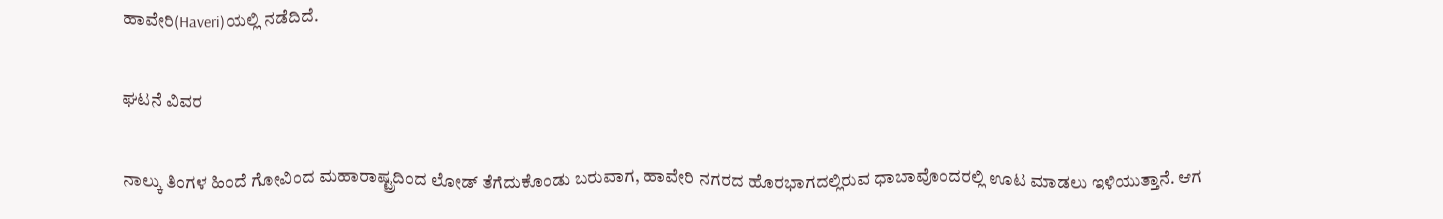ಹಾವೇರಿ(Haveri)ಯಲ್ಲಿ ನಡೆದಿದೆ.

ಘಟನೆ ವಿವರ

ನಾಲ್ಕು ತಿಂಗಳ ಹಿಂದೆ ಗೋವಿಂದ ಮಹಾರಾಷ್ಟ್ರದಿಂದ ಲೋಡ್ ತೆಗೆದುಕೊಂಡು ಬರುವಾಗ, ಹಾವೇರಿ ನಗರದ ಹೊರಭಾಗದಲ್ಲಿರುವ ಧಾಬಾವೊಂದರಲ್ಲಿ ಊಟ ಮಾಡಲು ಇಳಿಯುತ್ತಾನೆ. ಆಗ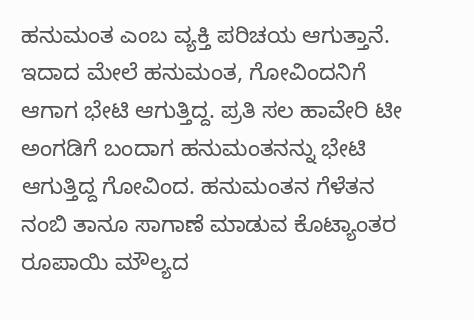ಹನುಮಂತ ಎಂಬ ವ್ಯಕ್ತಿ ಪರಿಚಯ ಆಗುತ್ತಾನೆ. ಇದಾದ ಮೇಲೆ ಹನುಮಂತ, ಗೋವಿಂದನಿಗೆ ಆಗಾಗ ಭೇಟಿ ಆಗುತ್ತಿದ್ದ. ಪ್ರತಿ ಸಲ ಹಾವೇರಿ ಟೀ ಅಂಗಡಿಗೆ ಬಂದಾಗ ಹನುಮಂತನನ್ನು ಭೇಟಿ ಆಗುತ್ತಿದ್ದ ಗೋವಿಂದ. ಹನುಮಂತನ ಗೆಳೆತನ ನಂಬಿ ತಾನೂ ಸಾಗಾಣೆ ಮಾಡುವ ಕೊಟ್ಯಾಂತರ ರೂಪಾಯಿ ಮೌಲ್ಯದ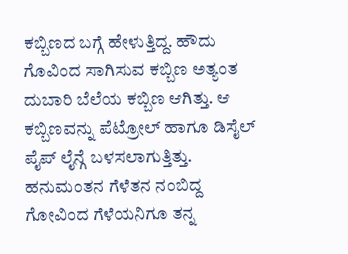ಕಬ್ಬಿಣದ ಬಗ್ಗೆ ಹೇಳುತ್ತಿದ್ದ. ಹೌದು ಗೊವಿಂದ ಸಾಗಿಸುವ ಕಬ್ಬಿಣ ಅತ್ಯಂತ ದುಬಾರಿ ಬೆಲೆಯ ಕಬ್ಬಿಣ ಆಗಿತ್ತು. ಆ ಕಬ್ಬಿಣವನ್ನು ಪೆಟ್ರೋಲ್ ಹಾಗೂ ಡಿಸೈಲ್ ಪೈಪ್ ಲೈನ್ಗೆ ಬಳಸಲಾಗುತ್ತಿತ್ತು. ಹನುಮಂತನ ಗೆಳೆತನ ನಂಬಿದ್ದ ಗೋವಿಂದ ಗೆಳೆಯನಿಗೂ ತನ್ನ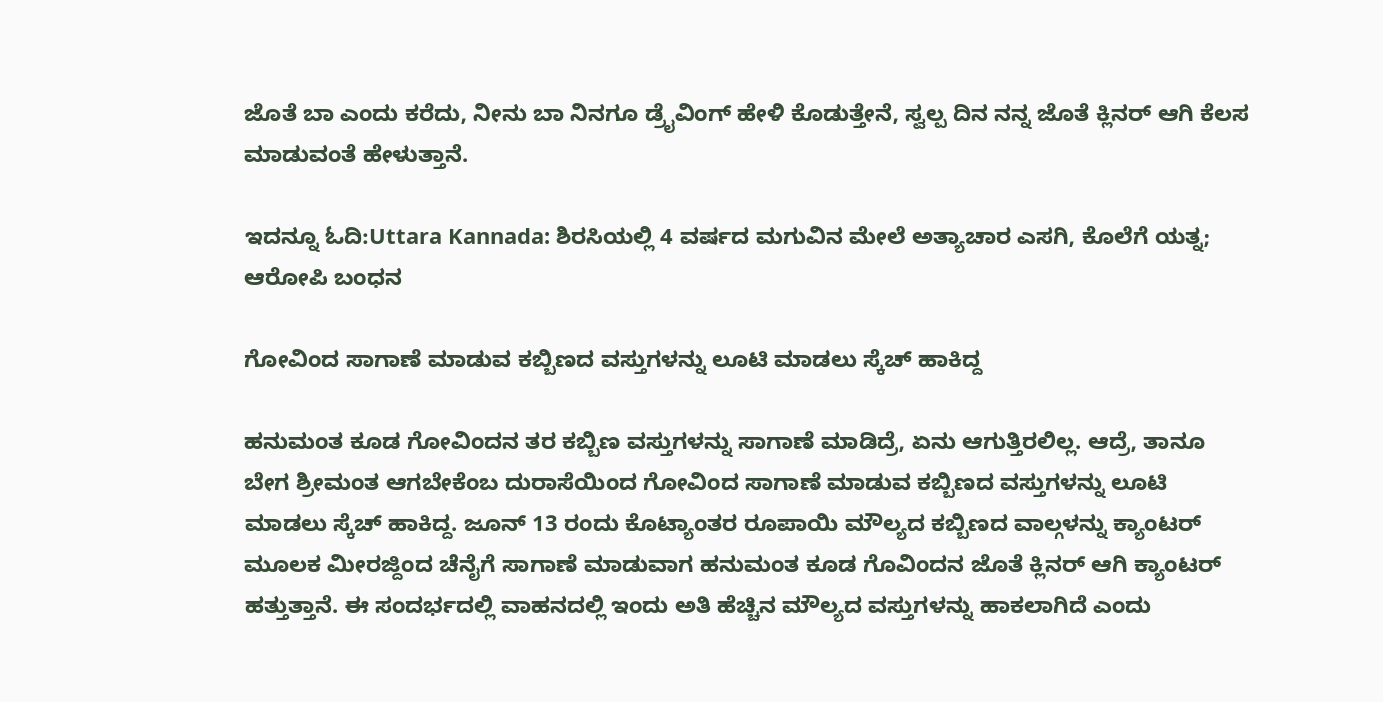ಜೊತೆ ಬಾ ಎಂದು ಕರೆದು, ನೀನು ಬಾ ನಿನಗೂ ಡ್ರೈವಿಂಗ್ ಹೇಳಿ ಕೊಡುತ್ತೇನೆ, ಸ್ವಲ್ಪ ದಿನ ನನ್ನ ಜೊತೆ ಕ್ಲಿನರ್ ಆಗಿ ಕೆಲಸ ಮಾಡುವಂತೆ ಹೇಳುತ್ತಾನೆ.

ಇದನ್ನೂ ಓದಿ:Uttara Kannada: ಶಿರಸಿಯಲ್ಲಿ 4 ವರ್ಷದ ಮಗುವಿನ ಮೇಲೆ ಅತ್ಯಾಚಾರ ಎಸಗಿ, ಕೊಲೆಗೆ ಯತ್ನ; ಆರೋಪಿ ಬಂಧನ

ಗೋವಿಂದ ಸಾಗಾಣೆ ಮಾಡುವ ಕಬ್ಬಿಣದ ವಸ್ತುಗಳನ್ನು ಲೂಟಿ ಮಾಡಲು ಸ್ಕೆಚ್ ಹಾಕಿದ್ದ

ಹನುಮಂತ ಕೂಡ ಗೋವಿಂದನ ತರ ಕಬ್ಬಿಣ ವಸ್ತುಗಳನ್ನು ಸಾಗಾಣೆ ಮಾಡಿದ್ರೆ, ಏನು ಆಗುತ್ತಿರಲಿಲ್ಲ. ಆದ್ರೆ, ತಾನೂ ಬೇಗ ಶ್ರೀಮಂತ ಆಗಬೇಕೆಂಬ ದುರಾಸೆಯಿಂದ ಗೋವಿಂದ ಸಾಗಾಣೆ ಮಾಡುವ ಕಬ್ಬಿಣದ ವಸ್ತುಗಳನ್ನು ಲೂಟಿ ಮಾಡಲು ಸ್ಕೆಚ್ ಹಾಕಿದ್ದ. ಜೂನ್ 13 ರಂದು ಕೊಟ್ಯಾಂತರ ರೂಪಾಯಿ ಮೌಲ್ಯದ ಕಬ್ಬಿಣದ ವಾಲ್ಗಳನ್ನು ಕ್ಯಾಂಟರ್ ಮೂಲಕ ಮೀರಜ್ದಿಂದ ಚೆನೈಗೆ ಸಾಗಾಣೆ ಮಾಡುವಾಗ ಹನುಮಂತ ಕೂಡ ಗೊವಿಂದನ ಜೊತೆ ಕ್ಲಿನರ್ ಆಗಿ ಕ್ಯಾಂಟರ್ ಹತ್ತುತ್ತಾನೆ. ಈ ಸಂದರ್ಭದಲ್ಲಿ ವಾಹನದಲ್ಲಿ ಇಂದು ಅತಿ ಹೆಚ್ಚಿನ ಮೌಲ್ಯದ ವಸ್ತುಗಳನ್ನು ಹಾಕಲಾಗಿದೆ ಎಂದು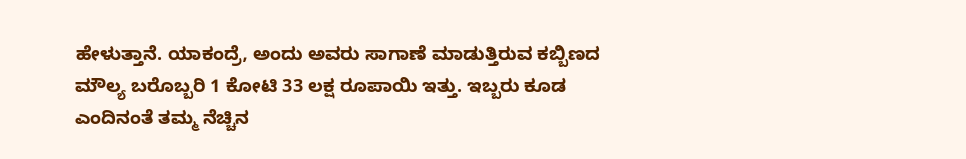ಹೇಳುತ್ತಾನೆ. ಯಾಕಂದ್ರೆ, ಅಂದು ಅವರು ಸಾಗಾಣೆ ಮಾಡುತ್ತಿರುವ ಕಬ್ಬಿಣದ ಮೌಲ್ಯ ಬರೊಬ್ಬರಿ 1 ಕೋಟಿ 33 ಲಕ್ಷ ರೂಪಾಯಿ ಇತ್ತು. ಇಬ್ಬರು ಕೂಡ ಎಂದಿನಂತೆ ತಮ್ಮ ನೆಚ್ಚಿನ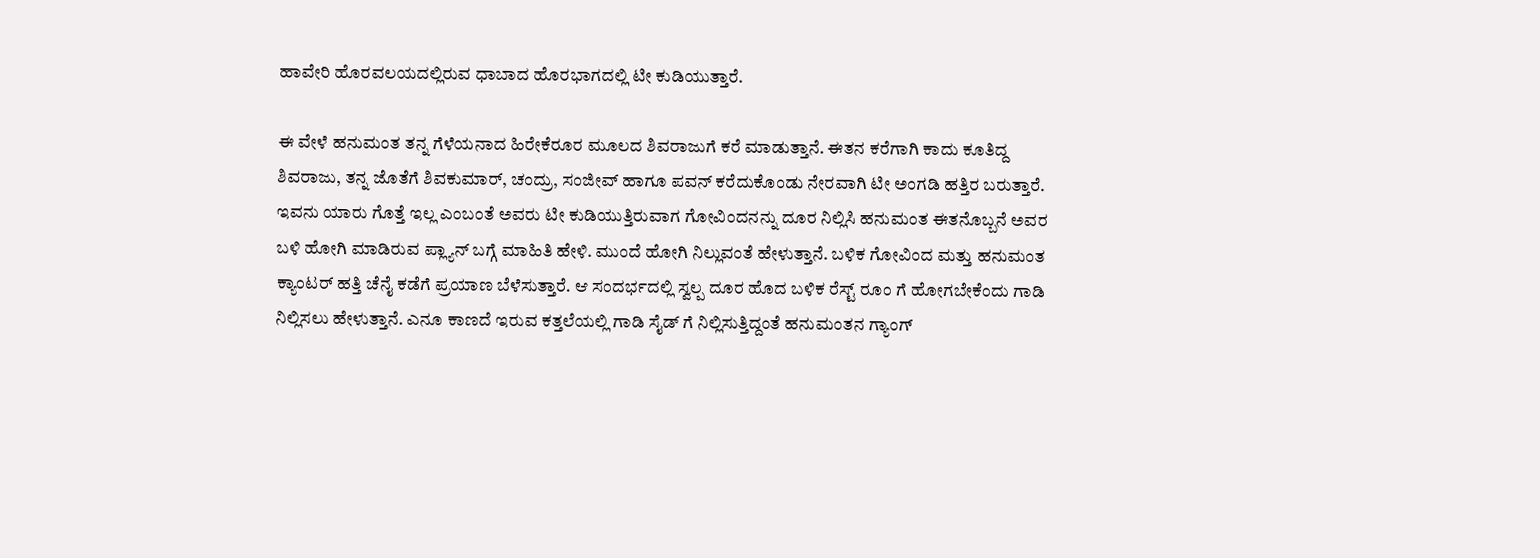ಹಾವೇರಿ ಹೊರವಲಯದಲ್ಲಿರುವ ಧಾಬಾದ ಹೊರಭಾಗದಲ್ಲಿ ಟೀ ಕುಡಿಯುತ್ತಾರೆ.

ಈ ವೇಳೆ ಹನುಮಂತ ತನ್ನ ಗೆಳೆಯನಾದ ಹಿರೇಕೆರೂರ ಮೂಲದ ಶಿವರಾಜುಗೆ ಕರೆ ಮಾಡುತ್ತಾನೆ. ಈತನ ಕರೆಗಾಗಿ ಕಾದು ಕೂತಿದ್ದ ಶಿವರಾಜು, ತನ್ನ ಜೊತೆಗೆ ಶಿವಕುಮಾರ್, ಚಂದ್ರು, ಸಂಜೀವ್ ಹಾಗೂ ಪವನ್ ಕರೆದುಕೊಂಡು ನೇರವಾಗಿ ಟೀ ಅಂಗಡಿ ಹತ್ತಿರ ಬರುತ್ತಾರೆ. ಇವನು ಯಾರು ಗೊತ್ತೆ ಇಲ್ಲ ಎಂಬಂತೆ ಅವರು ಟೀ ಕುಡಿಯುತ್ತಿರುವಾಗ ಗೋವಿಂದನನ್ನು ದೂರ ನಿಲ್ಲಿಸಿ ಹನುಮಂತ ಈತನೊಬ್ಬನೆ ಅವರ ಬಳಿ ಹೋಗಿ ಮಾಡಿರುವ ಪ್ಲ್ಯಾನ್ ಬಗ್ಗೆ ಮಾಹಿತಿ ಹೇಳಿ. ಮುಂದೆ ಹೋಗಿ ನಿಲ್ಲುವಂತೆ ಹೇಳುತ್ತಾನೆ. ಬಳಿಕ ಗೋವಿಂದ ಮತ್ತು ಹನುಮಂತ ಕ್ಯಾಂಟರ್ ಹತ್ತಿ ಚೆನೈ ಕಡೆಗೆ ಪ್ರಯಾಣ ಬೆಳೆಸುತ್ತಾರೆ. ಆ ಸಂದರ್ಭದಲ್ಲಿ ಸ್ವಲ್ಪ ದೂರ ಹೊದ ಬಳಿಕ ರೆಸ್ಟ್ ರೂಂ ಗೆ ಹೋಗಬೇಕೆಂದು ಗಾಡಿ ನಿಲ್ಲಿಸಲು ಹೇಳುತ್ತಾನೆ. ಎನೂ ಕಾಣದೆ ಇರುವ ಕತ್ತಲೆಯಲ್ಲಿ ಗಾಡಿ ಸೈಡ್ ಗೆ ನಿಲ್ಲಿಸುತ್ತಿದ್ದಂತೆ ಹನುಮಂತನ ಗ್ಯಾಂಗ್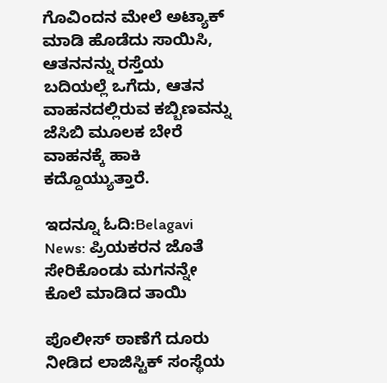ಗೊವಿಂದನ ಮೇಲೆ ಅಟ್ಯಾಕ್ ಮಾಡಿ ಹೊಡೆದು ಸಾಯಿಸಿ, ಆತನನನ್ನು ರಸ್ತೆಯ ಬದಿಯಲ್ಲೆ ಒಗೆದು, ಆತನ ವಾಹನದಲ್ಲಿರುವ ಕಬ್ಬಿಣವನ್ನು ಜೆಸಿಬಿ ಮೂಲಕ ಬೇರೆ ವಾಹನಕ್ಕೆ ಹಾಕಿ ಕದ್ದೊಯ್ಯುತ್ತಾರೆ.

ಇದನ್ನೂ ಓದಿ:Belagavi News: ಪ್ರಿಯಕರನ ಜೊತೆ ಸೇರಿಕೊಂಡು ಮಗನನ್ನೇ ಕೊಲೆ ಮಾಡಿದ ತಾಯಿ

ಪೊಲೀಸ್ ಠಾಣೆಗೆ ದೂರು ನೀಡಿದ ಲಾಜಿಸ್ಟಿಕ್ ಸಂಸ್ಥೆಯ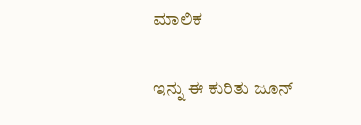ಮಾಲಿಕ

ಇನ್ನು ಈ ಕುರಿತು ಜೂನ್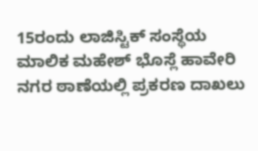15ರಂದು ಲಾಜಿಸ್ಟಿಕ್ ಸಂಸ್ಥೆಯ ಮಾಲಿಕ ಮಹೇಶ್ ಭೊಸ್ಲೆ ಹಾವೇರಿ ನಗರ ಠಾಣೆಯಲ್ಲಿ ಪ್ರಕರಣ ದಾಖಲು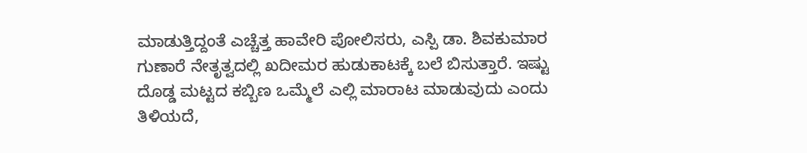ಮಾಡುತ್ತಿದ್ದಂತೆ ಎಚ್ಚೆತ್ತ ಹಾವೇರಿ ಪೋಲಿಸರು, ಎಸ್ಪಿ ಡಾ. ಶಿವಕುಮಾರ ಗುಣಾರೆ ನೇತೃತ್ವದಲ್ಲಿ ಖದೀಮರ ಹುಡುಕಾಟಕ್ಕೆ ಬಲೆ ಬಿಸುತ್ತಾರೆ. ಇಷ್ಟು ದೊಡ್ಡ ಮಟ್ಟದ ಕಬ್ಬಿಣ ಒಮ್ಮೆಲೆ ಎಲ್ಲಿ ಮಾರಾಟ ಮಾಡುವುದು ಎಂದು ತಿಳಿಯದೆ,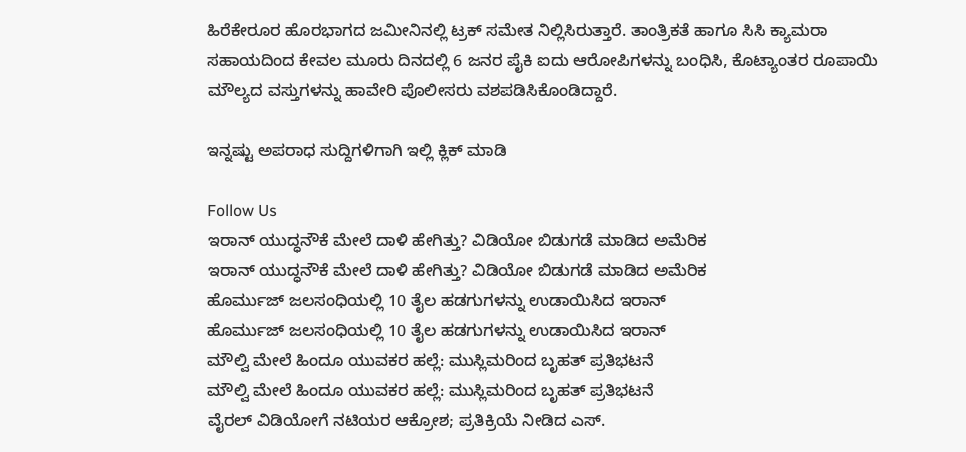ಹಿರೆಕೇರೂರ ಹೊರಭಾಗದ ಜಮೀನಿನಲ್ಲಿ ಟ್ರಕ್ ಸಮೇತ ನಿಲ್ಲಿಸಿರುತ್ತಾರೆ. ತಾಂತ್ರಿಕತೆ ಹಾಗೂ ಸಿಸಿ ಕ್ಯಾಮರಾ ಸಹಾಯದಿಂದ ಕೇವಲ ಮೂರು ದಿನದಲ್ಲಿ 6 ಜನರ ಪೈಕಿ ಐದು ಆರೋಪಿಗಳನ್ನು ಬಂಧಿಸಿ, ಕೊಟ್ಯಾಂತರ ರೂಪಾಯಿ ಮೌಲ್ಯದ ವಸ್ತುಗಳನ್ನು ಹಾವೇರಿ ಪೊಲೀಸರು ವಶಪಡಿಸಿಕೊಂಡಿದ್ದಾರೆ.

ಇನ್ನಷ್ಟು ಅಪರಾಧ ಸುದ್ದಿಗಳಿಗಾಗಿ ಇಲ್ಲಿ ಕ್ಲಿಕ್ ಮಾಡಿ

Follow Us
ಇರಾನ್ ಯುದ್ಧನೌಕೆ ಮೇಲೆ ದಾಳಿ ಹೇಗಿತ್ತು? ವಿಡಿಯೋ ಬಿಡುಗಡೆ ಮಾಡಿದ ಅಮೆರಿಕ
ಇರಾನ್ ಯುದ್ಧನೌಕೆ ಮೇಲೆ ದಾಳಿ ಹೇಗಿತ್ತು? ವಿಡಿಯೋ ಬಿಡುಗಡೆ ಮಾಡಿದ ಅಮೆರಿಕ
ಹೊರ್ಮುಜ್ ಜಲಸಂಧಿಯಲ್ಲಿ 10 ತೈಲ ಹಡಗುಗಳನ್ನು ಉಡಾಯಿಸಿದ ಇರಾನ್
ಹೊರ್ಮುಜ್ ಜಲಸಂಧಿಯಲ್ಲಿ 10 ತೈಲ ಹಡಗುಗಳನ್ನು ಉಡಾಯಿಸಿದ ಇರಾನ್
ಮೌಲ್ವಿ ಮೇಲೆ ಹಿಂದೂ ಯುವಕರ ಹಲ್ಲೆ: ಮುಸ್ಲಿಮರಿಂದ ಬೃಹತ್ ಪ್ರತಿಭಟನೆ
ಮೌಲ್ವಿ ಮೇಲೆ ಹಿಂದೂ ಯುವಕರ ಹಲ್ಲೆ: ಮುಸ್ಲಿಮರಿಂದ ಬೃಹತ್ ಪ್ರತಿಭಟನೆ
ವೈರಲ್ ವಿಡಿಯೋಗೆ ನಟಿಯರ ಆಕ್ರೋಶ; ಪ್ರತಿಕ್ರಿಯೆ ನೀಡಿದ ಎಸ್.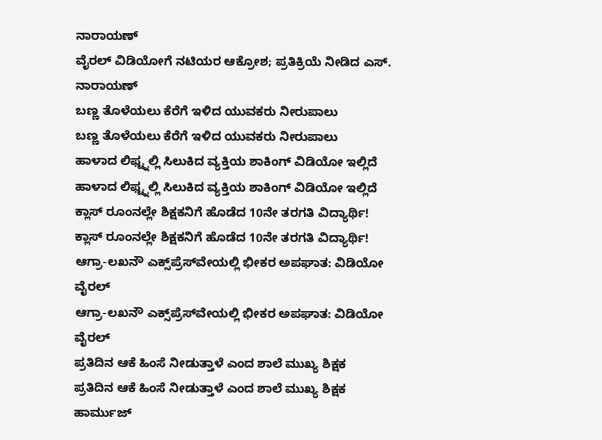ನಾರಾಯಣ್
ವೈರಲ್ ವಿಡಿಯೋಗೆ ನಟಿಯರ ಆಕ್ರೋಶ; ಪ್ರತಿಕ್ರಿಯೆ ನೀಡಿದ ಎಸ್. ನಾರಾಯಣ್
ಬಣ್ಣ ತೊಳೆಯಲು ಕೆರೆಗೆ ಇಳಿದ ಯುವಕರು ನೀರುಪಾಲು
ಬಣ್ಣ ತೊಳೆಯಲು ಕೆರೆಗೆ ಇಳಿದ ಯುವಕರು ನೀರುಪಾಲು
ಹಾಳಾದ ಲಿಫ್ಟ್ನಲ್ಲಿ ಸಿಲುಕಿದ ವ್ಯಕ್ತಿಯ ಶಾಕಿಂಗ್ ವಿಡಿಯೋ ಇಲ್ಲಿದೆ
ಹಾಳಾದ ಲಿಫ್ಟ್ನಲ್ಲಿ ಸಿಲುಕಿದ ವ್ಯಕ್ತಿಯ ಶಾಕಿಂಗ್ ವಿಡಿಯೋ ಇಲ್ಲಿದೆ
ಕ್ಲಾಸ್ ರೂಂನಲ್ಲೇ ಶಿಕ್ಷಕನಿಗೆ ಹೊಡೆದ 10ನೇ ತರಗತಿ ವಿದ್ಯಾರ್ಥಿ!
ಕ್ಲಾಸ್ ರೂಂನಲ್ಲೇ ಶಿಕ್ಷಕನಿಗೆ ಹೊಡೆದ 10ನೇ ತರಗತಿ ವಿದ್ಯಾರ್ಥಿ!
ಆಗ್ರಾ-ಲಖನೌ ಎಕ್ಸ್‌ಪ್ರೆಸ್‌ವೇಯಲ್ಲಿ ಭೀಕರ ಅಪಘಾತ: ವಿಡಿಯೋ ವೈರಲ್
ಆಗ್ರಾ-ಲಖನೌ ಎಕ್ಸ್‌ಪ್ರೆಸ್‌ವೇಯಲ್ಲಿ ಭೀಕರ ಅಪಘಾತ: ವಿಡಿಯೋ ವೈರಲ್
ಪ್ರತಿದಿನ ಆಕೆ ಹಿಂಸೆ ನೀಡುತ್ತಾಳೆ ಎಂದ ಶಾಲೆ ಮುಖ್ಯ ಶಿಕ್ಷಕ
ಪ್ರತಿದಿನ ಆಕೆ ಹಿಂಸೆ ನೀಡುತ್ತಾಳೆ ಎಂದ ಶಾಲೆ ಮುಖ್ಯ ಶಿಕ್ಷಕ
ಹಾರ್ಮುಜ್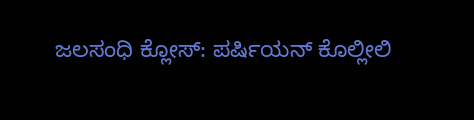ಜಲಸಂಧಿ ಕ್ಲೋಸ್: ಪರ್ಷಿಯನ್ ಕೊಲ್ಲೀಲಿ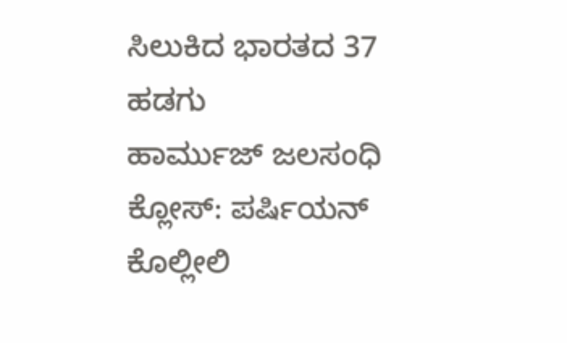ಸಿಲುಕಿದ ಭಾರತದ 37 ಹಡಗು
ಹಾರ್ಮುಜ್ ಜಲಸಂಧಿ ಕ್ಲೋಸ್: ಪರ್ಷಿಯನ್ ಕೊಲ್ಲೀಲಿ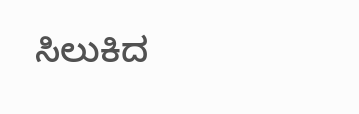ಸಿಲುಕಿದ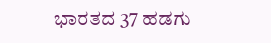ಭಾರತದ 37 ಹಡಗು